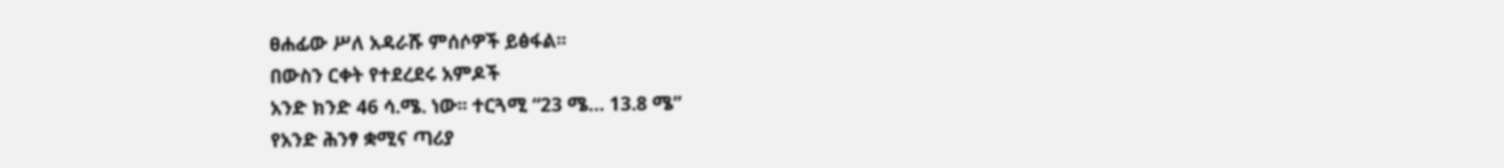ፀሐፊው ሥለ አዳራሹ ምሰሶዎች ይፅፋል፡፡
በውስን ርቀት የተደረደሩ አምዶች
አንድ ክንድ 46 ሳ.ሜ. ነው፡፡ ተርጓሚ “23 ሜ… 13.8 ሜ”
የአንድ ሕንፃ ቋሚና ጣሪያ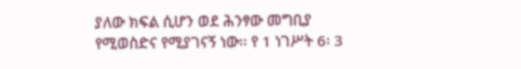ያለው ክፍል ሲሆን ወደ ሕንፃው መግቢያ የሚወስድና የሚያገናኝ ነው፡፡ የ 1 ነገሥት 6፡ 3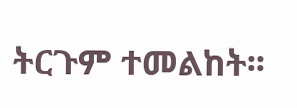ትርጉም ተመልከት፡፡